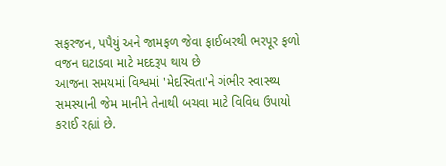સફરજન, પપૈયું અને જામફળ જેવા ફાઈબરથી ભરપૂર ફળો વજન ઘટાડવા માટે મદદરૂપ થાય છે
આજના સમયમાં વિશ્વમાં 'મેદસ્વિતા'ને ગંભીર સ્વાસ્થ્ય સમસ્યાની જેમ માનીને તેનાથી બચવા માટે વિવિધ ઉપાયો કરાઈ રહ્યાં છે.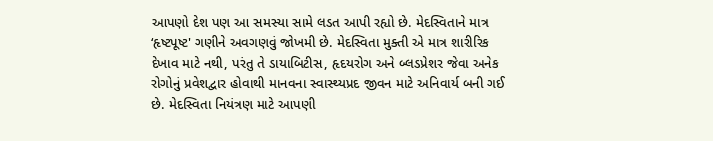આપણો દેશ પણ આ સમસ્યા સામે લડત આપી રહ્યો છે. મેદસ્વિતાને માત્ર ‘હૃષ્ટપૂષ્ટ' ગણીને અવગણવું જોખમી છે. મેદસ્વિતા મુક્તી એ માત્ર શારીરિક દેખાવ માટે નથી, પરંતુ તે ડાયાબિટીસ, હૃદયરોગ અને બ્લડપ્રેશર જેવા અનેક રોગોનું પ્રવેશદ્વાર હોવાથી માનવના સ્વાસ્થ્યપ્રદ જીવન માટે અનિવાર્ય બની ગઈ છે. મેદસ્વિતા નિયંત્રણ માટે આપણી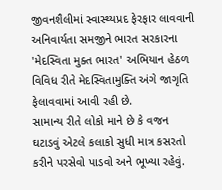જીવનશૈલીમાં સ્વાસ્થ્યપ્રદ ફેરફાર લાવવાની અનિવાર્યતા સમજીને ભારત સરકારના 'મેદસ્વિતા મુક્ત ભારત' અભિયાન હેઠળ વિવિધ રીતે મેદસ્વિતામુક્તિ અંગે જાગૃતિ ફેલાવવામાં આવી રહી છે.
સામાન્ય રીતે લોકો માને છે કે વજન ઘટાડવું એટલે કલાકો સુધી માત્ર કસરતો કરીને પરસેવો પાડવો અને ભૂખ્યા રહેવું.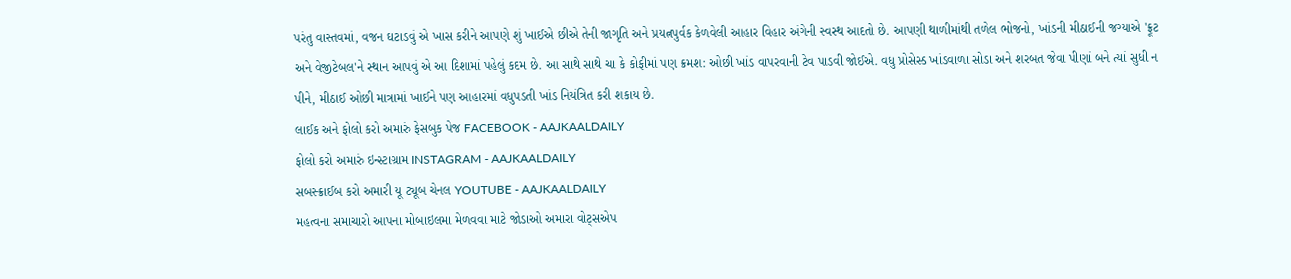પરંતુ વાસ્તવમાં, વજન ઘટાડવું એ ખાસ કરીને આપણે શું ખાઈએ છીએ તેની જાગૃતિ અને પ્રયત્નપુર્વક કેળવેલી આહાર વિહાર અંગેની સ્વસ્થ આદતો છે. આપણી થાળીમાંથી તળેલ ભોજનો, ખાંડની મીઠાઈની જગ્યાએ 'ફ્રૂટ અને વેજીટેબલ'ને સ્થાન આપવું એ આ દિશામાં પહેલું કદમ છે. આ સાથે સાથે ચા કે કોફીમાં પણ ક્રમશ: ઓછી ખાંડ વાપરવાની ટેવ પાડવી જોઈએ. વધુ પ્રોસેસ્ડ ખાંડવાળા સોડા અને શરબત જેવા પીણાં બને ત્યાં સુધી ન પીને, મીઠાઈ ઓછી માત્રામાં ખાઈને પણ આહારમાં વધુપડતી ખાંડ નિયંત્રિત કરી શકાય છે.
લાઈક અને ફોલો કરો અમારું ફેસબુક પેજ FACEBOOK - AAJKAALDAILY
ફોલો કરો અમારું ઇન્સ્ટાગ્રામ INSTAGRAM - AAJKAALDAILY
સબસ્ક્રાઈબ કરો અમારી યૂ ટ્યૂબ ચેનલ YOUTUBE - AAJKAALDAILY
મહત્વના સમાચારો આપના મોબાઇલમા મેળવવા માટે જોડાઓ અમારા વોટ્સએપ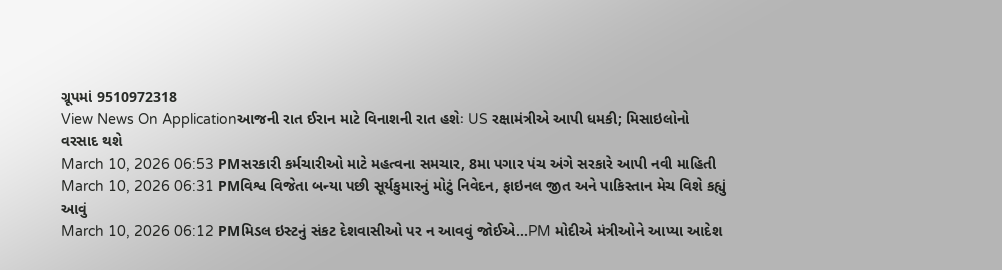ગ્રૂપમાં 9510972318
View News On Applicationઆજની રાત ઈરાન માટે વિનાશની રાત હશેઃ US રક્ષામંત્રીએ આપી ધમકી; મિસાઇલોનો વરસાદ થશે
March 10, 2026 06:53 PMસરકારી કર્મચારીઓ માટે મહત્વના સમચાર, 8મા પગાર પંચ અંગે સરકારે આપી નવી માહિતી
March 10, 2026 06:31 PMવિશ્વ વિજેતા બન્યા પછી સૂર્યકુમારનું મોટું નિવેદન, ફાઇનલ જીત અને પાકિસ્તાન મેચ વિશે કહ્યું આવું
March 10, 2026 06:12 PMમિડલ ઇસ્ટનું સંકટ દેશવાસીઓ પર ન આવવું જોઈએ...PM મોદીએ મંત્રીઓને આપ્યા આદેશ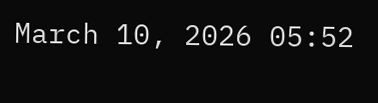March 10, 2026 05:52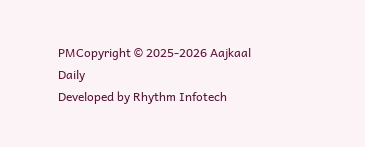PMCopyright © 2025-2026 Aajkaal Daily
Developed by Rhythm Infotech